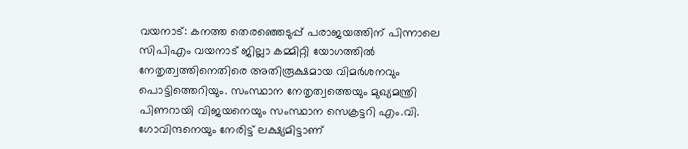വയനാട്: കനത്ത തെരഞ്ഞെടുപ്പ് പരാജയത്തിന് പിന്നാലെ സിപിഎം വയനാട് ജില്ലാ കമ്മിറ്റി യോഗത്തിൽ നേതൃത്വത്തിനെതിരെ അതിരൂക്ഷമായ വിമർശനവും പൊട്ടിത്തെറിയും. സംസ്ഥാന നേതൃത്വത്തെയും മുഖ്യമന്ത്രി പിണറായി വിജയനെയും സംസ്ഥാന സെക്രട്ടറി എം.വി. ഗോവിന്ദനെയും നേരിട്ട് ലക്ഷ്യമിട്ടാണ്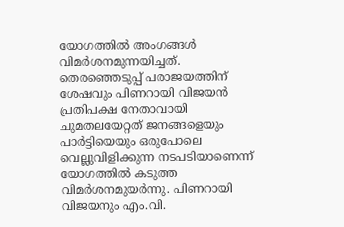യോഗത്തിൽ അംഗങ്ങൾ വിമർശനമുന്നയിച്ചത്.
തെരഞ്ഞെടുപ്പ് പരാജയത്തിന് ശേഷവും പിണറായി വിജയൻ പ്രതിപക്ഷ നേതാവായി ചുമതലയേറ്റത് ജനങ്ങളെയും പാർട്ടിയെയും ഒരുപോലെ വെല്ലുവിളിക്കുന്ന നടപടിയാണെന്ന് യോഗത്തിൽ കടുത്ത വിമർശനമുയർന്നു. പിണറായി വിജയനും എം.വി.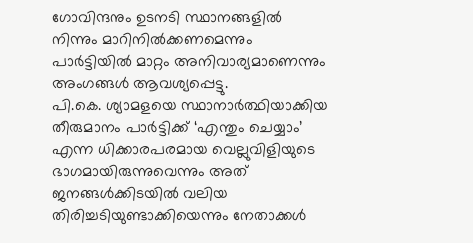ഗോവിന്ദനും ഉടനടി സ്ഥാനങ്ങളിൽ നിന്നും മാറിനിൽക്കണമെന്നും പാർട്ടിയിൽ മാറ്റം അനിവാര്യമാണെന്നും അംഗങ്ങൾ ആവശ്യപ്പെട്ടു.
പി.കെ. ശ്യാമളയെ സ്ഥാനാർത്ഥിയാക്കിയ തീരുമാനം പാർട്ടിക്ക് ‘എന്തും ചെയ്യാം’ എന്ന ധിക്കാരപരമായ വെല്ലുവിളിയുടെ ഭാഗമായിരുന്നുവെന്നും അത് ജനങ്ങൾക്കിടയിൽ വലിയ തിരിച്ചടിയുണ്ടാക്കിയെന്നും നേതാക്കൾ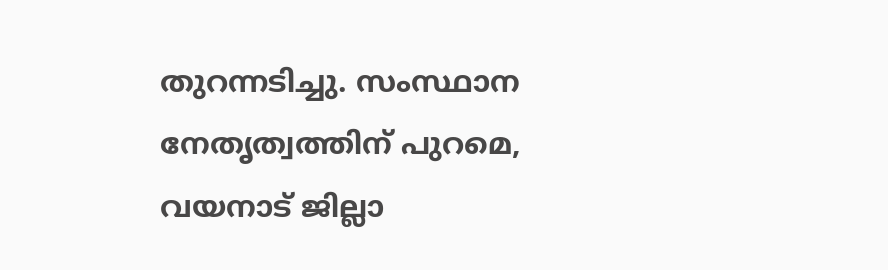തുറന്നടിച്ചു. സംസ്ഥാന നേതൃത്വത്തിന് പുറമെ, വയനാട് ജില്ലാ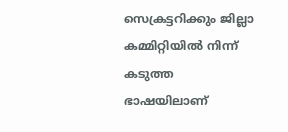സെക്രട്ടറിക്കും ജില്ലാ കമ്മിറ്റിയിൽ നിന്ന് കടുത്ത ഭാഷയിലാണ്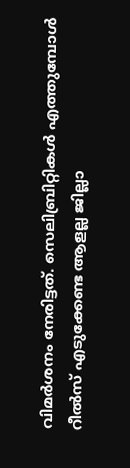വിമർശനം നേരിട്ടത്. സെലിബ്രിറ്റികൾ എത്തുമ്പോൾ റീൽസ് എടുക്കേണ്ട ആളല്ല ജില്ലാ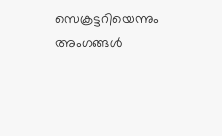സെക്രട്ടറിയെന്നും അംഗങ്ങൾ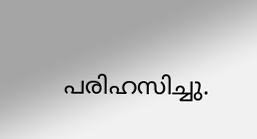പരിഹസിച്ചു.